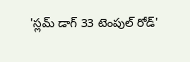'స్లమ్ డాగ్ 33 టెంపుల్ రోడ్'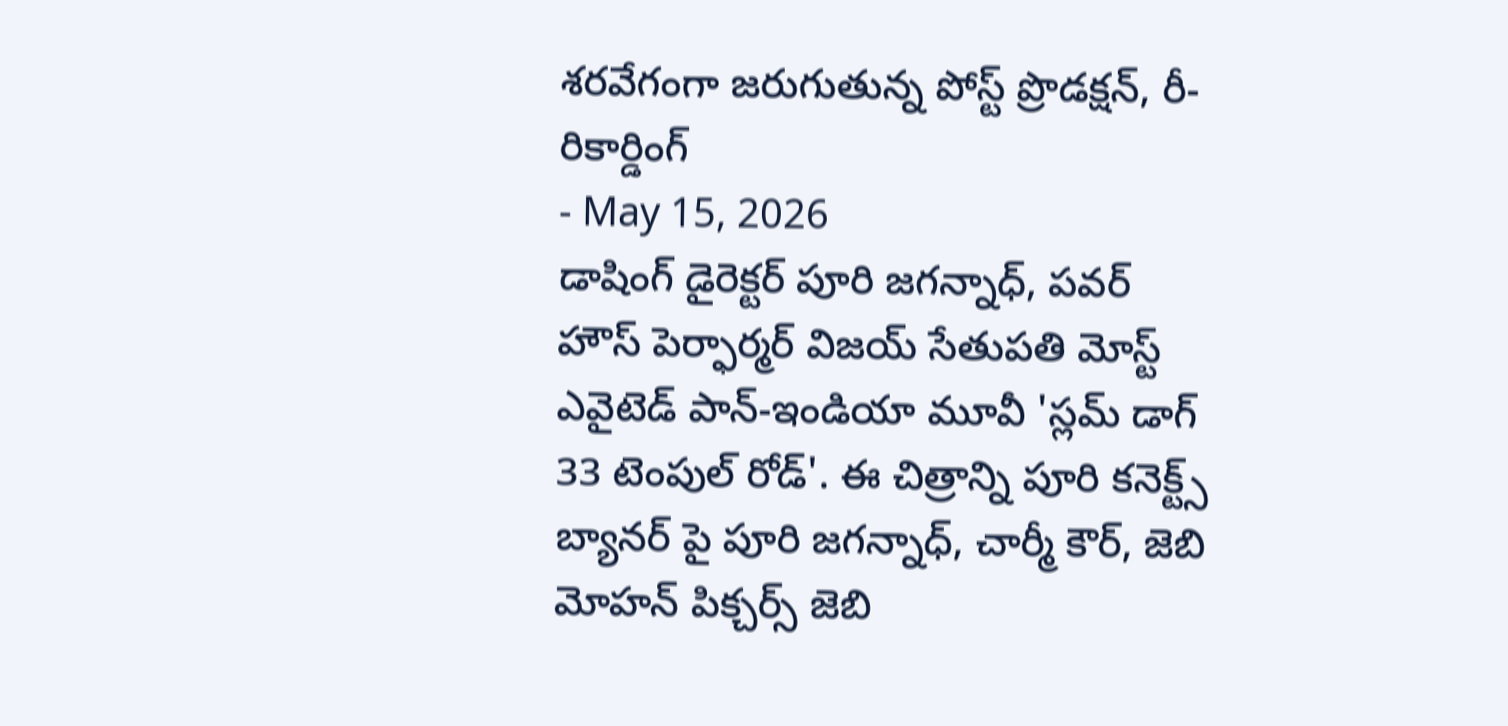శరవేగంగా జరుగుతున్న పోస్ట్ ప్రొడక్షన్, రీ-రికార్డింగ్
- May 15, 2026
డాషింగ్ డైరెక్టర్ పూరి జగన్నాధ్, పవర్ హౌస్ పెర్ఫార్మర్ విజయ్ సేతుపతి మోస్ట్ ఎవైటెడ్ పాన్-ఇండియా మూవీ 'స్లమ్ డాగ్ 33 టెంపుల్ రోడ్'. ఈ చిత్రాన్ని పూరి కనెక్ట్స్ బ్యానర్ పై పూరి జగన్నాధ్, చార్మీ కౌర్, జెబి మోహన్ పిక్చర్స్ జెబి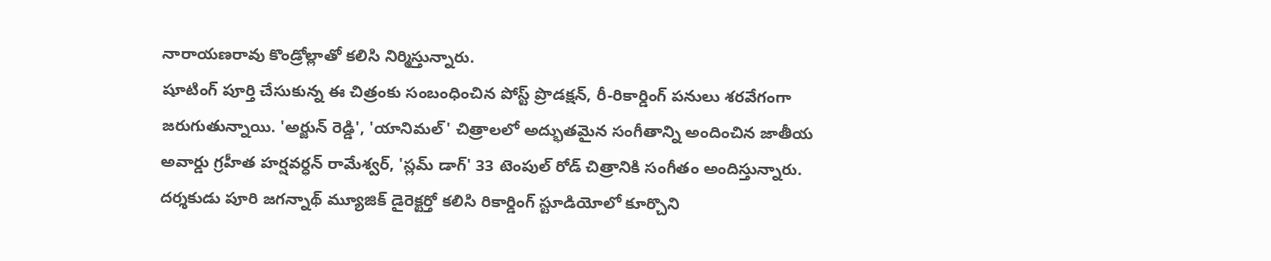నారాయణరావు కొండ్రోల్లాతో కలిసి నిర్మిస్తున్నారు.
షూటింగ్ పూర్తి చేసుకున్న ఈ చిత్రంకు సంబంధించిన పోస్ట్ ప్రొడక్షన్, రీ-రికార్డింగ్ పనులు శరవేగంగా జరుగుతున్నాయి. 'అర్జున్ రెడ్డి', 'యానిమల్' చిత్రాలలో అద్భుతమైన సంగీతాన్ని అందించిన జాతీయ అవార్డు గ్రహీత హర్షవర్ధన్ రామేశ్వర్, 'స్లమ్ డాగ్' 33 టెంపుల్ రోడ్ చిత్రానికి సంగీతం అందిస్తున్నారు.
దర్శకుడు పూరి జగన్నాథ్ మ్యూజిక్ డైరెక్టర్తో కలిసి రికార్డింగ్ స్టూడియోలో కూర్చొని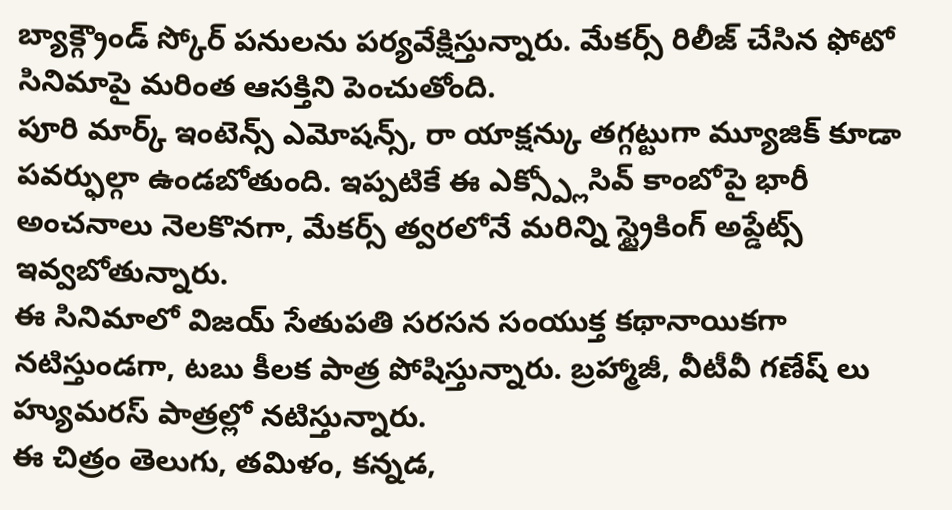బ్యాక్గ్రౌండ్ స్కోర్ పనులను పర్యవేక్షిస్తున్నారు. మేకర్స్ రిలీజ్ చేసిన ఫోటో సినిమాపై మరింత ఆసక్తిని పెంచుతోంది.
పూరి మార్క్ ఇంటెన్స్ ఎమోషన్స్, రా యాక్షన్కు తగ్గట్టుగా మ్యూజిక్ కూడా పవర్ఫుల్గా ఉండబోతుంది. ఇప్పటికే ఈ ఎక్స్ప్లోసివ్ కాంబోపై భారీ అంచనాలు నెలకొనగా, మేకర్స్ త్వరలోనే మరిన్ని స్ట్రైకింగ్ అప్డేట్స్ ఇవ్వబోతున్నారు.
ఈ సినిమాలో విజయ్ సేతుపతి సరసన సంయుక్త కథానాయికగా నటిస్తుండగా, టబు కీలక పాత్ర పోషిస్తున్నారు. బ్రహ్మాజీ, వీటీవీ గణేష్ లు హ్యుమరస్ పాత్రల్లో నటిస్తున్నారు.
ఈ చిత్రం తెలుగు, తమిళం, కన్నడ,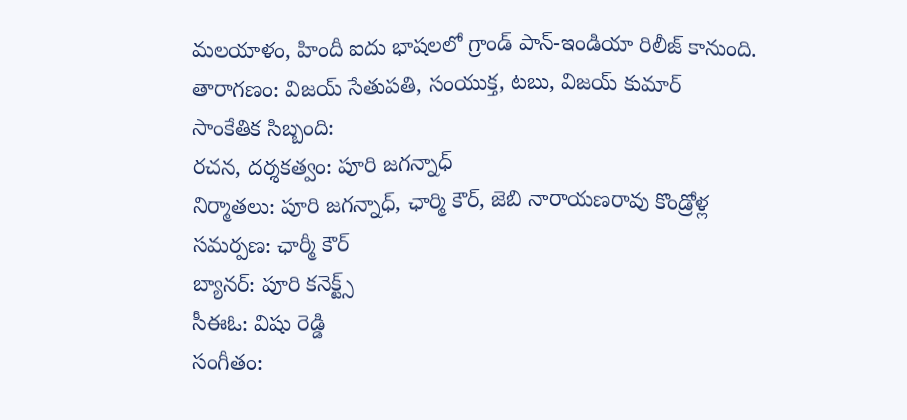మలయాళం, హిందీ ఐదు భాషలలో గ్రాండ్ పాన్-ఇండియా రిలీజ్ కానుంది.
తారాగణం: విజయ్ సేతుపతి, సంయుక్త, టబు, విజయ్ కుమార్
సాంకేతిక సిబ్బంది:
రచన, దర్శకత్వం: పూరి జగన్నాధ్
నిర్మాతలు: పూరి జగన్నాధ్, ఛార్మి కౌర్, జెబి నారాయణరావు కొండ్రోళ్ల
సమర్పణ: ఛార్మీ కౌర్
బ్యానర్: పూరి కనెక్ట్స్
సీఈఓ: విషు రెడ్డి
సంగీతం: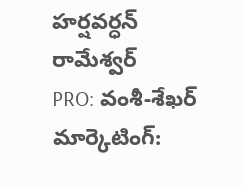హర్షవర్ధన్ రామేశ్వర్
PRO: వంశీ-శేఖర్
మార్కెటింగ్: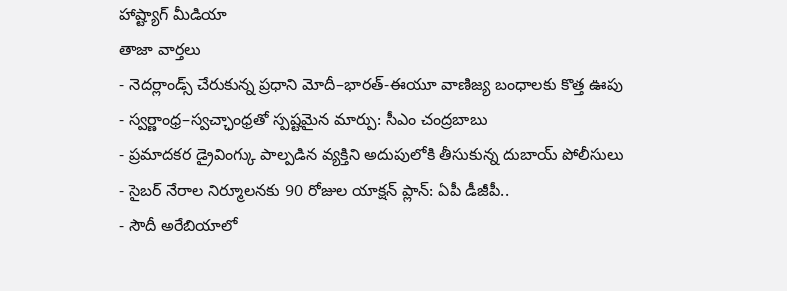హాష్ట్యాగ్ మీడియా
తాజా వార్తలు
- నెదర్లాండ్స్ చేరుకున్న ప్రధాని మోదీ–భారత్-ఈయూ వాణిజ్య బంధాలకు కొత్త ఊపు
- స్వర్ణాంధ్ర–స్వచ్ఛాంధ్రతో స్పష్టమైన మార్పు: సీఎం చంద్రబాబు
- ప్రమాదకర డ్రైవింగ్కు పాల్పడిన వ్యక్తిని అదుపులోకి తీసుకున్న దుబాయ్ పోలీసులు
- సైబర్ నేరాల నిర్మూలనకు 90 రోజుల యాక్షన్ ప్లాన్: ఏపీ డీజీపీ..
- సౌదీ అరేబియాలో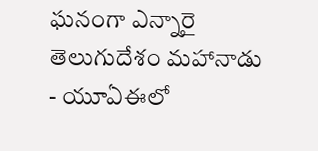ఘనంగా ఎన్నారై తెలుగుదేశం మహానాడు
- యూఏఈలో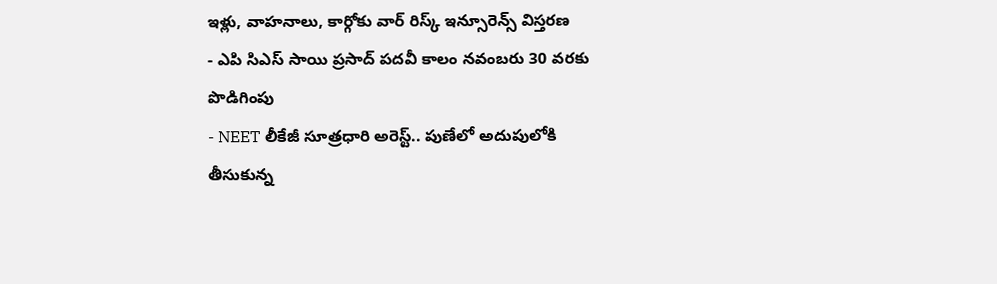ఇళ్లు, వాహనాలు, కార్గోకు వార్ రిస్క్ ఇన్సూరెన్స్ విస్తరణ
- ఎపి సిఎస్ సాయి ప్రసాద్ పదవీ కాలం నవంబరు 30 వరకు పొడిగింపు
- NEET లీకేజీ సూత్రధారి అరెస్ట్.. పుణేలో అదుపులోకి తీసుకున్న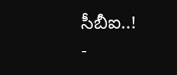సీబీఐ..!
-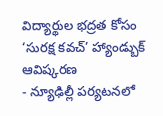విద్యార్థుల భద్రత కోసం ‘సురక్ష కవచ్’ హ్యాండ్బుక్ ఆవిష్కరణ
- న్యూఢిల్లీ పర్యటనలో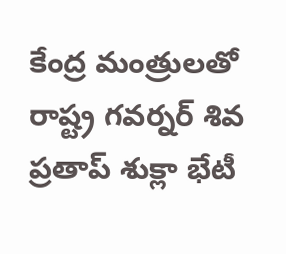కేంద్ర మంత్రులతో రాష్ట్ర గవర్నర్ శివ ప్రతాప్ శుక్లా భేటీ